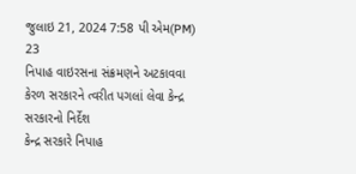જુલાઇ 21, 2024 7:58 પી એમ(PM)
23
નિપાહ વાઇરસના સંક્રમણને અટકાવવા કેરળ સરકારને ત્વરીત પગલાં લેવા કેન્દ્ર સરકારનો નિર્દેશ
કેન્દ્ર સરકારે નિપાહ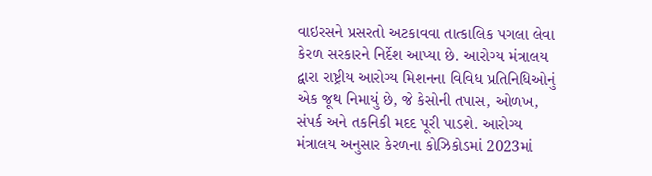વાઇરસને પ્રસરતો અટકાવવા તાત્કાલિક પગલા લેવા કેરળ સરકારને નિર્દેશ આપ્યા છે. આરોગ્ય મંત્રાલય દ્વારા રાષ્ટ્રીય આરોગ્ય મિશનના વિવિધ પ્રતિનિધિઓનું એક જૂથ નિમાયું છે, જે કેસોની તપાસ, ઓળખ, સંપર્ક અને તકનિકી મદદ પૂરી પાડશે. આરોગ્ય મંત્રાલય અનુસાર કેરળના કોઝિકોડમાં 2023માં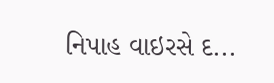નિપાહ વાઇરસે દ...